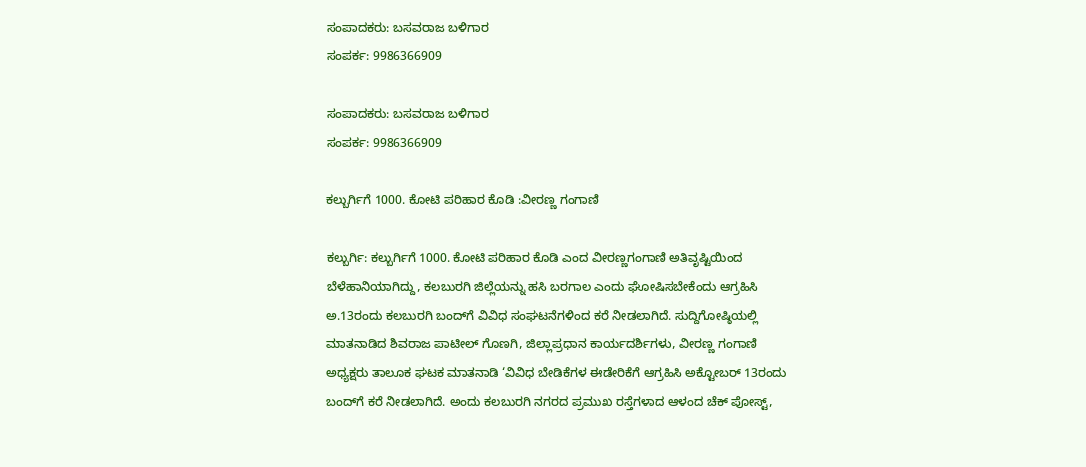ಸಂಪಾದಕರು: ಬಸವರಾಜ ಬಳಿಗಾರ
ಸಂಪರ್ಕ: 9986366909

ಸಂಪಾದಕರು: ಬಸವರಾಜ ಬಳಿಗಾರ
ಸಂಪರ್ಕ: 9986366909

ಕಲ್ಬುರ್ಗಿಗೆ 1000. ಕೋಟಿ ಪರಿಹಾರ ಕೊಡಿ :ವೀರಣ್ಣ ಗಂಗಾಣಿ

ಕಲ್ಬುರ್ಗಿ: ಕಲ್ಬುರ್ಗಿಗೆ 1000. ಕೋಟಿ ಪರಿಹಾರ ಕೊಡಿ ಎಂದ ವೀರಣ್ಣಗಂಗಾಣಿ ಅತಿವೃಷ್ಟಿಯಿಂದ ಬೆಳೆಹಾನಿಯಾಗಿದ್ದು, ಕಲಬುರಗಿ ಜಿಲ್ಲೆಯನ್ನು ಹಸಿ ಬರಗಾಲ ಎಂದು ಘೋಷಿಸಬೇಕೆಂದು ಆಗ್ರಹಿಸಿ ಅ.13ರಂದು ಕಲಬುರಗಿ ಬಂದ್‌ಗೆ ವಿವಿಧ ಸಂಘಟನೆಗಳಿಂದ ಕರೆ ನೀಡಲಾಗಿದೆ. ಸುದ್ದಿಗೋಷ್ಠಿಯಲ್ಲಿ ಮಾತನಾಡಿದ ಶಿವರಾಜ ಪಾಟೀಲ್ ಗೊಣಗಿ, ಜಿಲ್ಲಾಪ್ರಧಾನ ಕಾರ್ಯದರ್ಶಿಗಳು, ವೀರಣ್ಣ ಗಂಗಾಣಿ ಅಧ್ಯಕ್ಷರು ತಾಲೂಕ ಘಟಕ ಮಾತನಾಡಿ ‘ವಿವಿಧ ಬೇಡಿಕೆಗಳ ಈಡೇರಿಕೆಗೆ ಆಗ್ರಹಿಸಿ ಅಕ್ಟೋಬರ್ 13ರಂದು ಬಂದ್‌ಗೆ ಕರೆ ನೀಡಲಾಗಿದೆ. ಅಂದು ಕಲಬುರಗಿ ನಗರದ ಪ್ರಮುಖ ರಸ್ತೆಗಳಾದ ಆಳಂದ ಚೆಕ್ ಪೋಸ್ಟ್,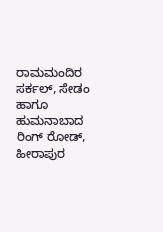ರಾಮಮಂದಿರ ಸರ್ಕಲ್, ಸೇಡಂ ಹಾಗೂ ಹುಮನಾಬಾದ ರಿಂಗ್ ರೋಡ್, ಹೀರಾಪುರ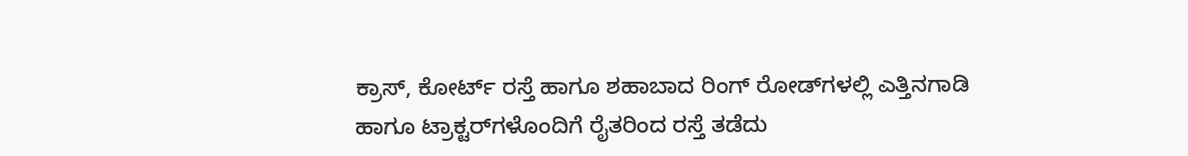ಕ್ರಾಸ್, ಕೋರ್ಟ್ ರಸ್ತೆ ಹಾಗೂ ಶಹಾಬಾದ ರಿಂಗ್ ರೋಡ್‌ಗಳಲ್ಲಿ ಎತ್ತಿನಗಾಡಿ ಹಾಗೂ ಟ್ರಾಕ್ಟರ್‌ಗಳೊಂದಿಗೆ ರೈತರಿಂದ ರಸ್ತೆ ತಡೆದು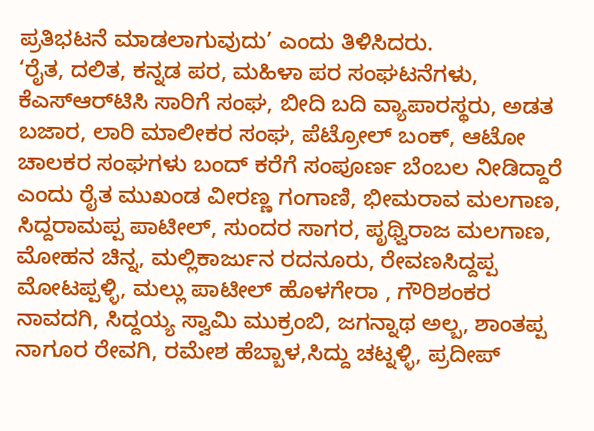ಪ್ರತಿಭಟನೆ ಮಾಡಲಾಗುವುದು’ ಎಂದು ತಿಳಿಸಿದರು.
‘ರೈತ, ದಲಿತ, ಕನ್ನಡ ಪರ, ಮಹಿಳಾ ಪರ ಸಂಘಟನೆಗಳು, ಕೆಎಸ್‌ಆರ್‌ಟಿಸಿ ಸಾರಿಗೆ ಸಂಘ, ಬೀದಿ ಬದಿ ವ್ಯಾಪಾರಸ್ಥರು, ಅಡತ ಬಜಾರ, ಲಾರಿ ಮಾಲೀಕರ ಸಂಘ, ಪೆಟ್ರೋಲ್ ಬಂಕ್, ಆಟೋ ಚಾಲಕರ ಸಂಘಗಳು ಬಂದ್ ಕರೆಗೆ ಸಂಪೂರ್ಣ ಬೆಂಬಲ ನೀಡಿದ್ದಾರೆ ಎಂದು ರೈತ ಮುಖಂಡ ವೀರಣ್ಣ ಗಂಗಾಣಿ, ಭೀಮರಾವ ಮಲಗಾಣ, ಸಿದ್ದರಾಮಪ್ಪ ಪಾಟೀಲ್, ಸುಂದರ ಸಾಗರ, ಪೃಥ್ವಿರಾಜ ಮಲಗಾಣ, ಮೋಹನ ಚಿನ್ನ, ಮಲ್ಲಿಕಾರ್ಜುನ ರದನೂರು, ರೇವಣಸಿದ್ದಪ್ಪ ಮೋಟಪ್ಪಳ್ಳಿ, ಮಲ್ಲು ಪಾಟೀಲ್ ಹೊಳಗೇರಾ , ಗೌರಿಶಂಕರ ನಾವದಗಿ, ಸಿದ್ದಯ್ಯ ಸ್ವಾಮಿ ಮುಕ್ರಂಬಿ, ಜಗನ್ನಾಥ ಅಲ್ಬ, ಶಾಂತಪ್ಪ ನಾಗೂರ ರೇವಗಿ, ರಮೇಶ ಹೆಬ್ಬಾಳ,ಸಿದ್ದು ಚಟ್ನಳ್ಳಿ, ಪ್ರದೀಪ್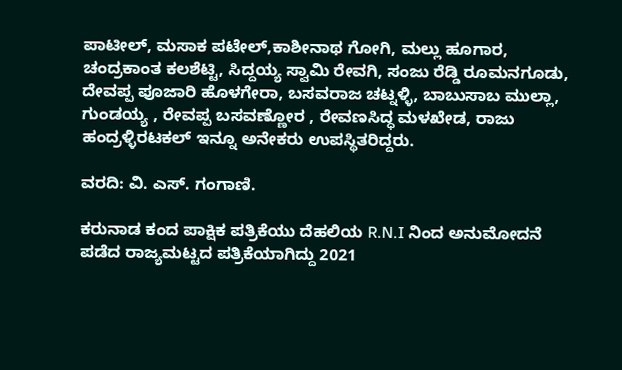ಪಾಟೀಲ್, ಮಸಾಕ ಪಟೇಲ್,ಕಾಶೀನಾಥ ಗೋಗಿ, ಮಲ್ಲು ಹೂಗಾರ, ಚಂದ್ರಕಾಂತ ಕಲಶೆಟ್ಟಿ, ಸಿದ್ದಯ್ಯ ಸ್ವಾಮಿ ರೇವಗಿ, ಸಂಜು ರೆಡ್ಡಿ ರೂಮನಗೂಡು, ದೇವಪ್ಪ ಪೂಜಾರಿ ಹೊಳಗೇರಾ, ಬಸವರಾಜ ಚಟ್ನಳ್ಳಿ, ಬಾಬುಸಾಬ ಮುಲ್ಲಾ, ಗುಂಡಯ್ಯ , ರೇವಪ್ಪ ಬಸವಣ್ಣೋರ , ರೇವಣಸಿದ್ಧ ಮಳಖೇಡ, ರಾಜು ಹಂದ್ರಳ್ಳಿರಟಕಲ್ ಇನ್ನೂ ಅನೇಕರು ಉಪಸ್ಥಿತರಿದ್ದರು.

ವರದಿ: ವಿ. ಎಸ್. ಗಂಗಾಣಿ.

ಕರುನಾಡ ಕಂದ ಪಾಕ್ಷಿಕ ಪತ್ರಿಕೆಯು ದೆಹಲಿಯ R.N.I ನಿಂದ ಅನುಮೋದನೆ ಪಡೆದ ರಾಜ್ಯಮಟ್ಟದ ಪತ್ರಿಕೆಯಾಗಿದ್ದು 2021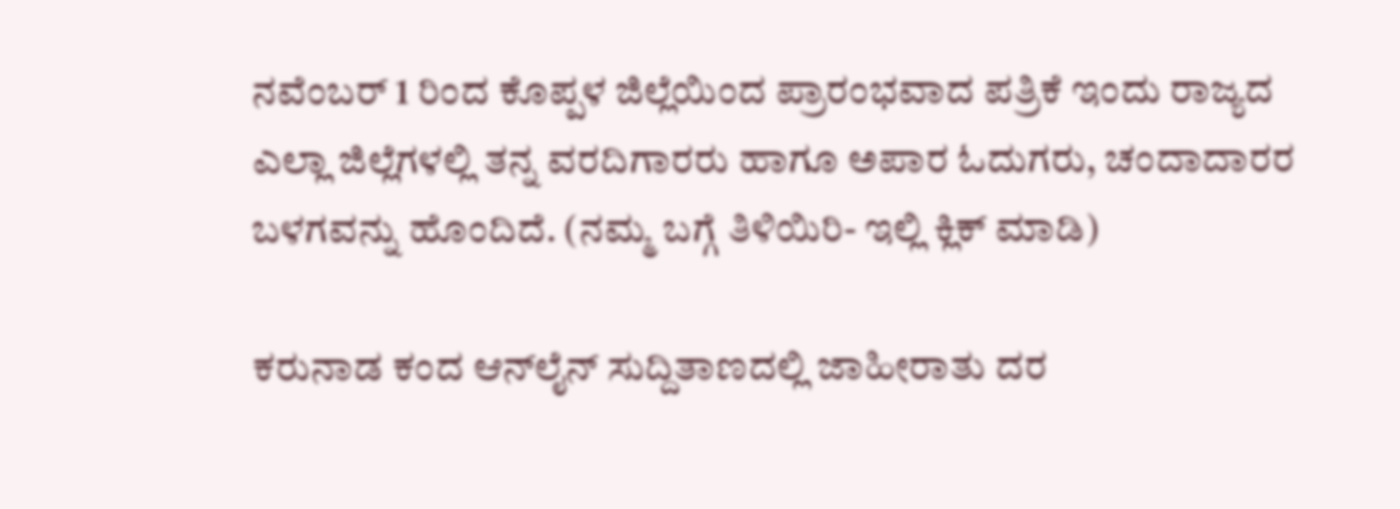ನವೆಂಬರ್ 1 ರಿಂದ ಕೊಪ್ಪಳ ಜಿಲ್ಲೆಯಿಂದ ಪ್ರಾರಂಭವಾದ ಪತ್ರಿಕೆ ಇಂದು ರಾಜ್ಯದ ಎಲ್ಲಾ ಜಿಲ್ಲೆಗಳಲ್ಲಿ ತನ್ನ ವರದಿಗಾರರು ಹಾಗೂ ಅಪಾರ ಓದುಗರು, ಚಂದಾದಾರರ ಬಳಗವನ್ನು ಹೊಂದಿದೆ. (ನಮ್ಮ ಬಗ್ಗೆ ತಿಳಿಯಿರಿ- ಇಲ್ಲಿ ಕ್ಲಿಕ್‌ ಮಾಡಿ)

ಕರುನಾಡ ಕಂದ ಆನ್‌ಲೈನ್‌ ಸುದ್ದಿತಾಣದಲ್ಲಿ ಜಾಹೀರಾತು ದರ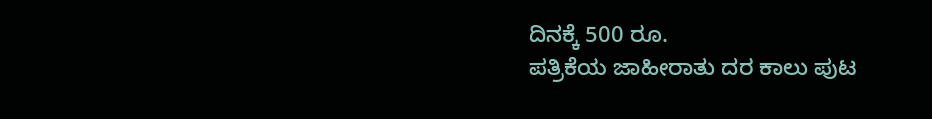ದಿನಕ್ಕೆ 500 ರೂ.
ಪತ್ರಿಕೆಯ ಜಾಹೀರಾತು ದರ ಕಾಲು ಪುಟ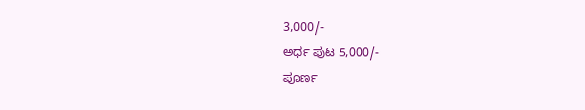3,000/-
ಅರ್ಧ ಪುಟ 5,000/-
ಪೂರ್ಣ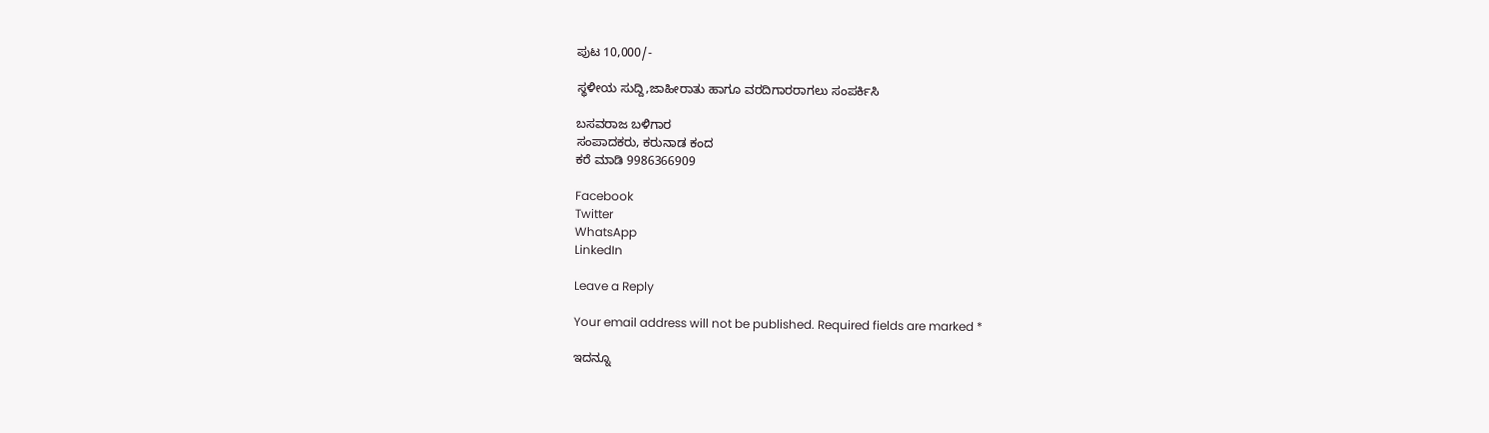ಪುಟ 10,000/-

ಸ್ಥಳೀಯ ಸುದ್ದಿ,ಜಾಹೀರಾತು ಹಾಗೂ ವರದಿಗಾರರಾಗಲು ಸಂಪರ್ಕಿಸಿ

ಬಸವರಾಜ ಬಳಿಗಾರ
ಸಂಪಾದಕರು, ಕರುನಾಡ ಕಂದ
ಕರೆ ಮಾಡಿ 9986366909

Facebook
Twitter
WhatsApp
LinkedIn

Leave a Reply

Your email address will not be published. Required fields are marked *

ಇದನ್ನೂ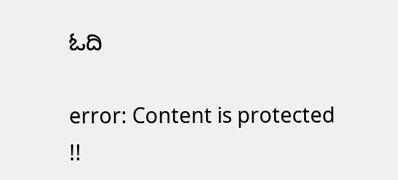ಓದಿ

error: Content is protected !!